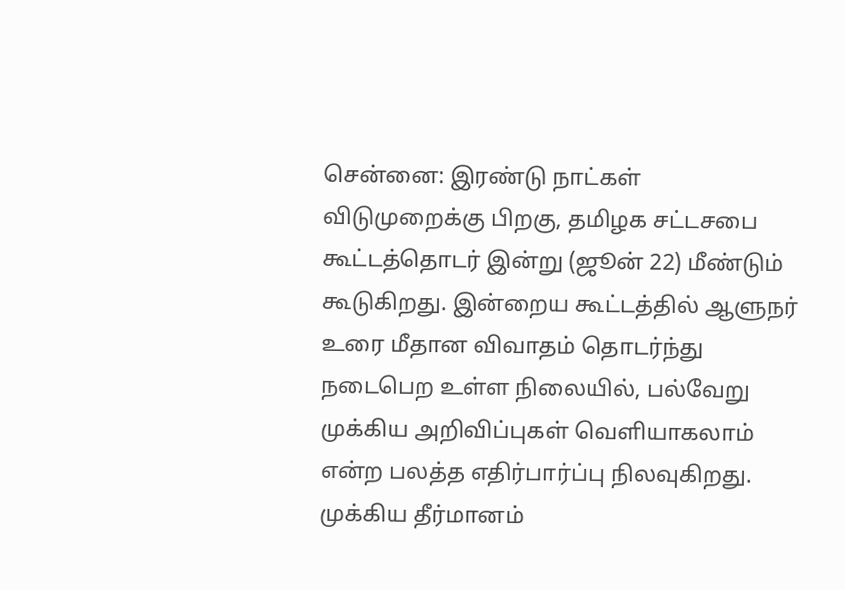சென்னை: இரண்டு நாட்கள் விடுமுறைக்கு பிறகு, தமிழக சட்டசபை கூட்டத்தொடர் இன்று (ஜூன் 22) மீண்டும் கூடுகிறது. இன்றைய கூட்டத்தில் ஆளுநர் உரை மீதான விவாதம் தொடர்ந்து நடைபெற உள்ள நிலையில், பல்வேறு முக்கிய அறிவிப்புகள் வெளியாகலாம் என்ற பலத்த எதிர்பார்ப்பு நிலவுகிறது.
முக்கிய தீர்மானம்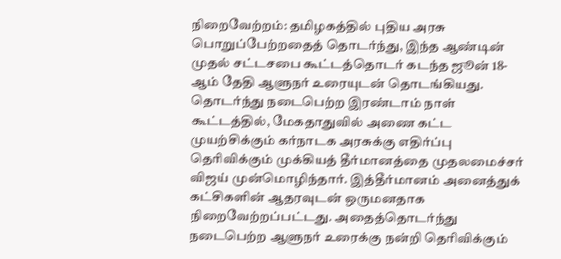நிறைவேற்றம்: தமிழகத்தில் புதிய அரசு பொறுப்பேற்றதைத் தொடர்ந்து, இந்த ஆண்டின் முதல் சட்டசபை கூட்டத்தொடர் கடந்த ஜூன் 18-ஆம் தேதி ஆளுநர் உரையுடன் தொடங்கியது. தொடர்ந்து நடைபெற்ற இரண்டாம் நாள் கூட்டத்தில், மேகதாதுவில் அணை கட்ட முயற்சிக்கும் கர்நாடக அரசுக்கு எதிர்ப்பு தெரிவிக்கும் முக்கியத் தீர்மானத்தை முதலமைச்சர் விஜய் முன்மொழிந்தார். இத்தீர்மானம் அனைத்துக் கட்சிகளின் ஆதரவுடன் ஒருமனதாக நிறைவேற்றப்பட்டது. அதைத்தொடர்ந்து நடைபெற்ற ஆளுநர் உரைக்கு நன்றி தெரிவிக்கும்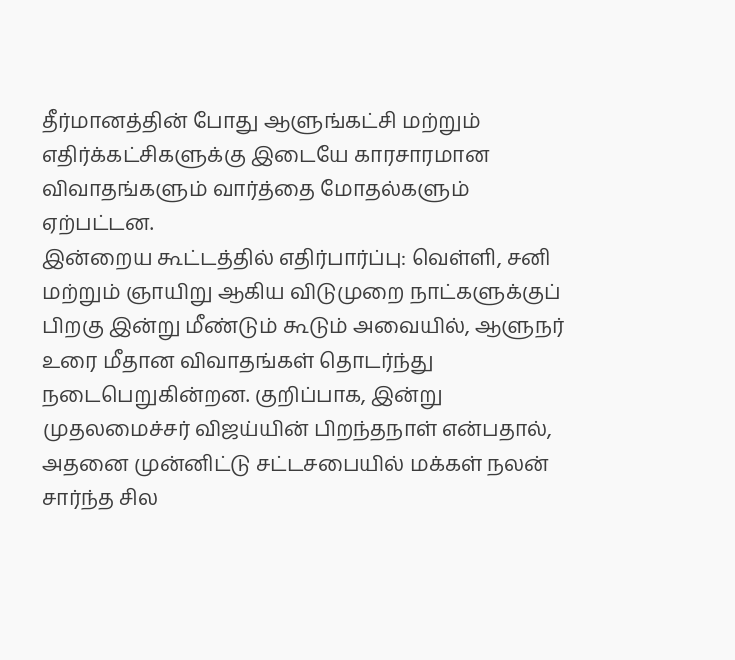தீர்மானத்தின் போது ஆளுங்கட்சி மற்றும் எதிர்க்கட்சிகளுக்கு இடையே காரசாரமான விவாதங்களும் வார்த்தை மோதல்களும் ஏற்பட்டன.
இன்றைய கூட்டத்தில் எதிர்பார்ப்பு: வெள்ளி, சனி மற்றும் ஞாயிறு ஆகிய விடுமுறை நாட்களுக்குப் பிறகு இன்று மீண்டும் கூடும் அவையில், ஆளுநர் உரை மீதான விவாதங்கள் தொடர்ந்து நடைபெறுகின்றன. குறிப்பாக, இன்று முதலமைச்சர் விஜய்யின் பிறந்தநாள் என்பதால், அதனை முன்னிட்டு சட்டசபையில் மக்கள் நலன் சார்ந்த சில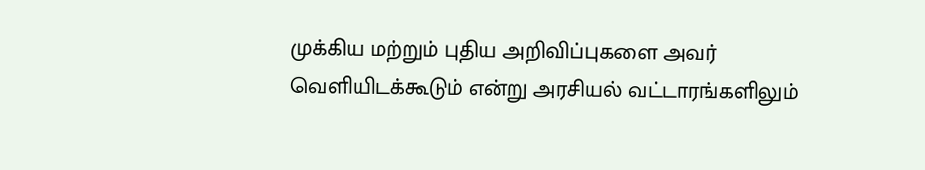முக்கிய மற்றும் புதிய அறிவிப்புகளை அவர் வெளியிடக்கூடும் என்று அரசியல் வட்டாரங்களிலும்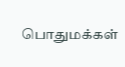பொதுமக்கள்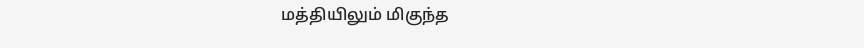மத்தியிலும் மிகுந்த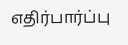எதிர்பார்ப்பு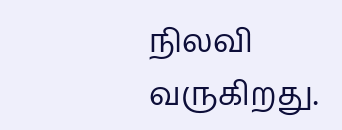நிலவி வருகிறது.